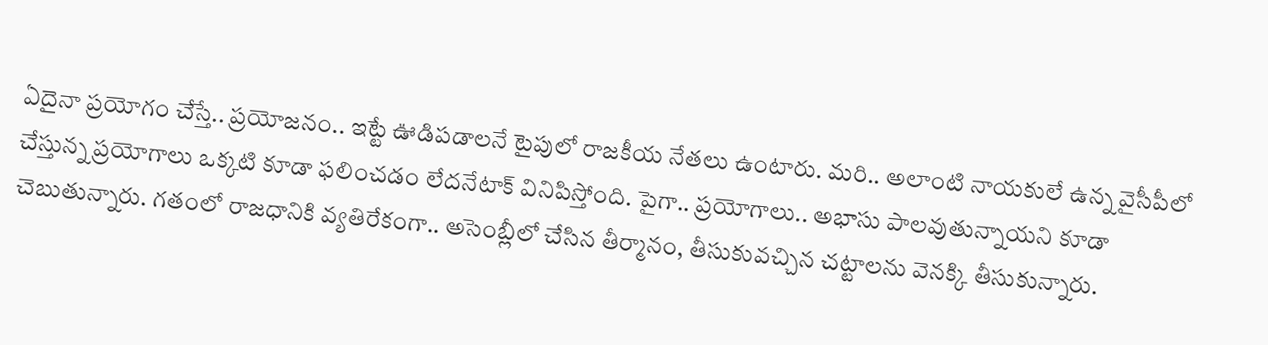ఏదైనా ప్రయోగం చేస్తే.. ప్రయోజనం.. ఇట్టే ఊడిపడాలనే టైపులో రాజకీయ నేతలు ఉంటారు. మరి.. అలాంటి నాయకులే ఉన్న వైసీపీలో చేస్తున్న ప్రయోగాలు ఒక్కటి కూడా ఫలించడం లేదనేటాక్ వినిపిస్తోంది. పైగా.. ప్రయోగాలు.. అభాసు పాలవుతున్నాయని కూడా చెబుతున్నారు. గతంలో రాజధానికి వ్యతిరేకంగా.. అసెంబ్లీలో చేసిన తీర్మానం, తీసుకువచ్చిన చట్టాలను వెనక్కి తీసుకున్నారు.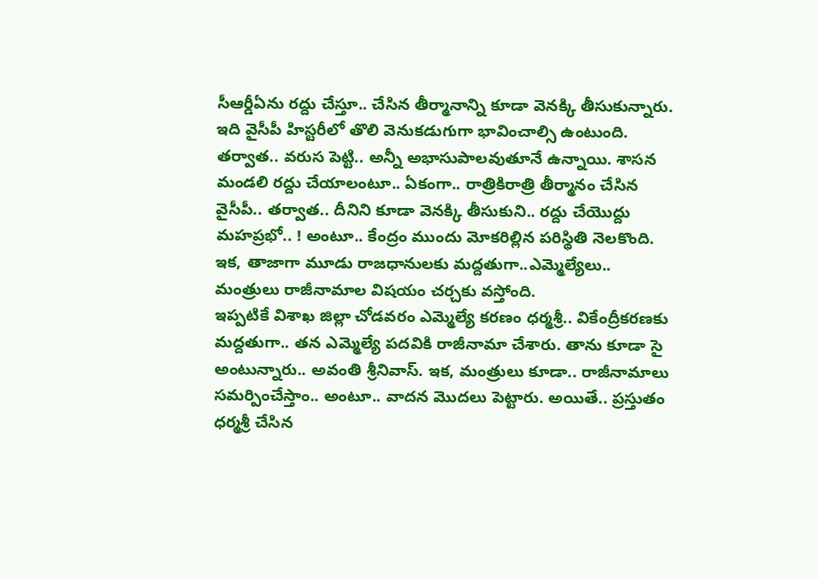సీఆర్డీఏను రద్దు చేస్తూ.. చేసిన తీర్మానాన్ని కూడా వెనక్కి తీసుకున్నారు.
ఇది వైసీపీ హిస్టరీలో తొలి వెనుకడుగుగా భావించాల్సి ఉంటుంది. తర్వాత.. వరుస పెట్టి.. అన్నీ అభాసుపాలవుతూనే ఉన్నాయి. శాసన మండలి రద్దు చేయాలంటూ.. ఏకంగా.. రాత్రికిరాత్రి తీర్మానం చేసిన వైసీపీ.. తర్వాత.. దీనిని కూడా వెనక్కి తీసుకుని.. రద్దు చేయొద్దు మహప్రభో.. ! అంటూ.. కేంద్రం ముందు మోకరిల్లిన పరిస్థితి నెలకొంది. ఇక, తాజాగా మూడు రాజధానులకు మద్దతుగా..ఎమ్మెల్యేలు.. మంత్రులు రాజీనామాల విషయం చర్చకు వస్తోంది.
ఇప్పటికే విశాఖ జిల్లా చోడవరం ఎమ్మెల్యే కరణం ధర్మశ్రీ.. వికేంద్రీకరణకు మద్దతుగా.. తన ఎమ్మెల్యే పదవికి రాజీనామా చేశారు. తాను కూడా సై అంటున్నారు.. అవంతి శ్రీనివాస్. ఇక, మంత్రులు కూడా.. రాజీనామాలు సమర్పించేస్తాం.. అంటూ.. వాదన మొదలు పెట్టారు. అయితే.. ప్రస్తుతం ధర్మశ్రీ చేసిన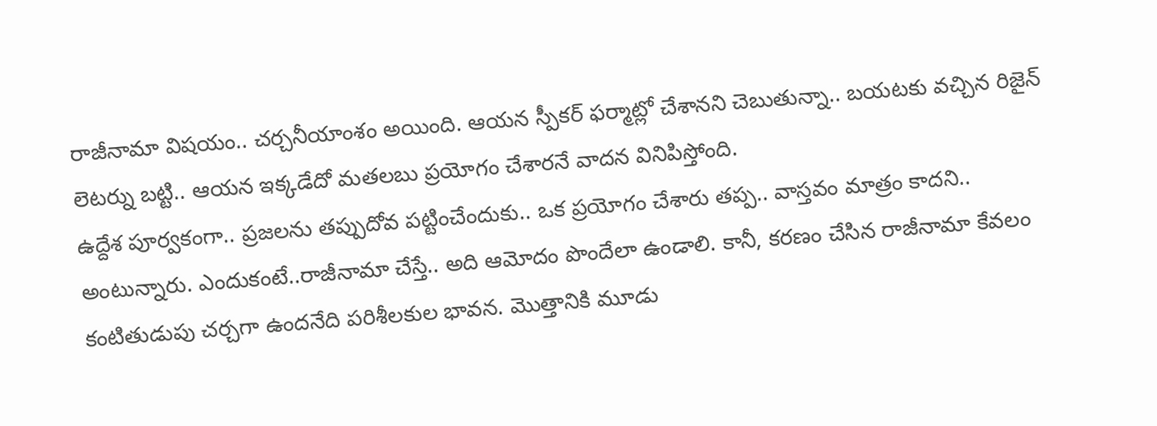రాజీనామా విషయం.. చర్చనీయాంశం అయింది. ఆయన స్పీకర్ ఫర్మాట్లో చేశానని చెబుతున్నా.. బయటకు వచ్చిన రిజైన్ లెటర్ను బట్టి.. ఆయన ఇక్కడేదో మతలబు ప్రయోగం చేశారనే వాదన వినిపిస్తోంది.
ఉద్దేశ పూర్వకంగా.. ప్రజలను తప్పుదోవ పట్టించేందుకు.. ఒక ప్రయోగం చేశారు తప్ప.. వాస్తవం మాత్రం కాదని.. అంటున్నారు. ఎందుకంటే..రాజీనామా చేస్తే.. అది ఆమోదం పొందేలా ఉండాలి. కానీ, కరణం చేసిన రాజీనామా కేవలం కంటితుడుపు చర్చగా ఉందనేది పరిశీలకుల భావన. మొత్తానికి మూడు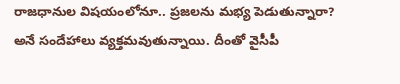రాజధానుల విషయంలోనూ.. ప్రజలను మభ్య పెడుతున్నారా? అనే సందేహాలు వ్యక్తమవుతున్నాయి. దీంతో వైసీపీ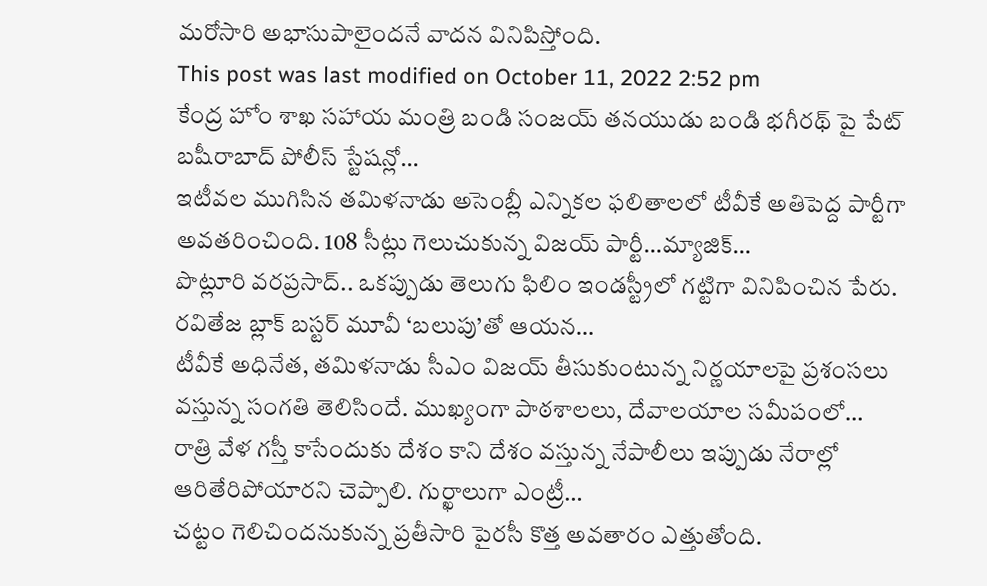మరోసారి అభాసుపాలైందనే వాదన వినిపిస్తోంది.
This post was last modified on October 11, 2022 2:52 pm
కేంద్ర హోం శాఖ సహాయ మంత్రి బండి సంజయ్ తనయుడు బండి భగీరథ్ పై పేట్ బషీరాబాద్ పోలీస్ స్టేషన్లో…
ఇటీవల ముగిసిన తమిళనాడు అసెంబ్లీ ఎన్నికల ఫలితాలలో టీవీకే అతిపెద్ద పార్టీగా అవతరించింది. 108 సీట్లు గెలుచుకున్న విజయ్ పార్టీ…మ్యాజిక్…
పొట్లూరి వరప్రసాద్.. ఒకప్పుడు తెలుగు ఫిలిం ఇండస్ట్రీలో గట్టిగా వినిపించిన పేరు. రవితేజ బ్లాక్ బస్టర్ మూవీ ‘బలుపు’తో ఆయన…
టీవీకే అధినేత, తమిళనాడు సీఎం విజయ్ తీసుకుంటున్న నిర్ణయాలపై ప్రశంసలు వస్తున్న సంగతి తెలిసిందే. ముఖ్యంగా పాఠశాలలు, దేవాలయాల సమీపంలో…
రాత్రి వేళ గస్తీ కాసేందుకు దేశం కాని దేశం వస్తున్న నేపాలీలు ఇప్పుడు నేరాల్లో ఆరితేరిపోయారని చెప్పాలి. గుర్ఖాలుగా ఎంట్రీ…
చట్టం గెలిచిందనుకున్న ప్రతీసారి పైరసీ కొత్త అవతారం ఎత్తుతోంది.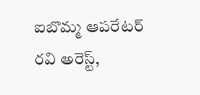ఐబొమ్మ ఆపరేటర్ రవి అరెస్ట్,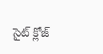సైట్ క్లోజ్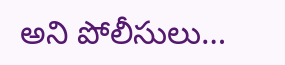అని పోలీసులు…